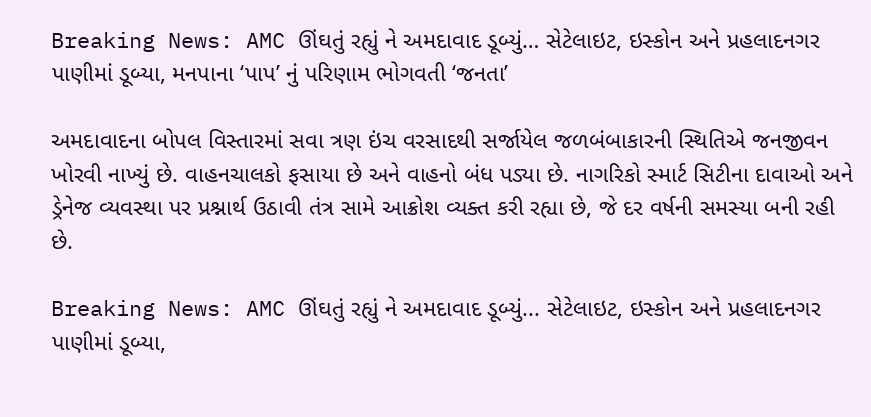Breaking News: AMC ઊંઘતું રહ્યું ને અમદાવાદ ડૂબ્યું… સેટેલાઇટ, ઇસ્કોન અને પ્રહલાદનગર પાણીમાં ડૂબ્યા, મનપાના ‘પાપ’ નું પરિણામ ભોગવતી ‘જનતા’

અમદાવાદના બોપલ વિસ્તારમાં સવા ત્રણ ઇંચ વરસાદથી સર્જાયેલ જળબંબાકારની સ્થિતિએ જનજીવન ખોરવી નાખ્યું છે. વાહનચાલકો ફસાયા છે અને વાહનો બંધ પડ્યા છે. નાગરિકો સ્માર્ટ સિટીના દાવાઓ અને ડ્રેનેજ વ્યવસ્થા પર પ્રશ્નાર્થ ઉઠાવી તંત્ર સામે આક્રોશ વ્યક્ત કરી રહ્યા છે, જે દર વર્ષની સમસ્યા બની રહી છે.

Breaking News: AMC ઊંઘતું રહ્યું ને અમદાવાદ ડૂબ્યું... સેટેલાઇટ, ઇસ્કોન અને પ્રહલાદનગર પાણીમાં ડૂબ્યા,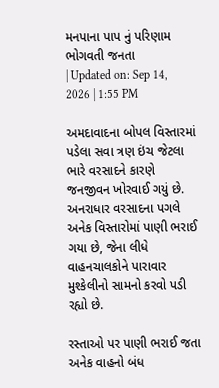મનપાના પાપ નું પરિણામ ભોગવતી જનતા
| Updated on: Sep 14, 2026 | 1:55 PM

અમદાવાદના બોપલ વિસ્તારમાં પડેલા સવા ત્રણ ઇંચ જેટલા ભારે વરસાદને કારણે જનજીવન ખોરવાઈ ગયું છે. અનરાધાર વરસાદના પગલે અનેક વિસ્તારોમાં પાણી ભરાઈ ગયા છે, જેના લીધે વાહનચાલકોને પારાવાર મુશ્કેલીનો સામનો કરવો પડી રહ્યો છે.

રસ્તાઓ પર પાણી ભરાઈ જતા અનેક વાહનો બંધ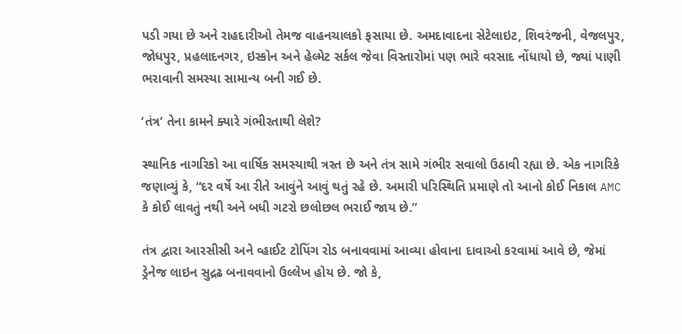પડી ગયા છે અને રાહદારીઓ તેમજ વાહનચાલકો ફસાયા છે. અમદાવાદના સેટેલાઇટ, શિવરંજની, વેજલપુર, જોધપુર, પ્રહલાદનગર, ઇસ્કોન અને હેલ્મેટ સર્કલ જેવા વિસ્તારોમાં પણ ભારે વરસાદ નોંધાયો છે, જ્યાં પાણી ભરાવાની સમસ્યા સામાન્ય બની ગઈ છે.

‘તંત્ર’ તેના કામને ક્યારે ગંભીરતાથી લેશે?

સ્થાનિક નાગરિકો આ વાર્ષિક સમસ્યાથી ત્રસ્ત છે અને તંત્ર સામે ગંભીર સવાલો ઉઠાવી રહ્યા છે. એક નાગરિકે જણાવ્યું કે, “દર વર્ષે આ રીતે આવુંને આવું થતું રહે છે. અમારી પરિસ્થિતિ પ્રમાણે તો આનો કોઈ નિકાલ AMC કે કોઈ લાવતું નથી અને બધી ગટરો છલોછલ ભરાઈ જાય છે.”

તંત્ર દ્વારા આરસીસી અને વ્હાઈટ ટોપિંગ રોડ બનાવવામાં આવ્યા હોવાના દાવાઓ કરવામાં આવે છે, જેમાં ડ્રેનેજ લાઇન સુદ્રઢ બનાવવાનો ઉલ્લેખ હોય છે. જો કે,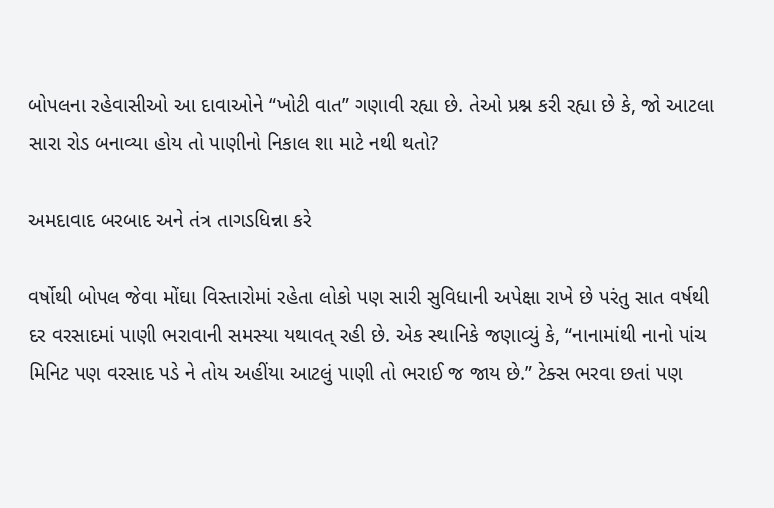બોપલના રહેવાસીઓ આ દાવાઓને “ખોટી વાત” ગણાવી રહ્યા છે. તેઓ પ્રશ્ન કરી રહ્યા છે કે, જો આટલા સારા રોડ બનાવ્યા હોય તો પાણીનો નિકાલ શા માટે નથી થતો?

અમદાવાદ બરબાદ અને તંત્ર તાગડધિન્ના કરે

વર્ષોથી બોપલ જેવા મોંઘા વિસ્તારોમાં રહેતા લોકો પણ સારી સુવિધાની અપેક્ષા રાખે છે પરંતુ સાત વર્ષથી દર વરસાદમાં પાણી ભરાવાની સમસ્યા યથાવત્ રહી છે. એક સ્થાનિકે જણાવ્યું કે, “નાનામાંથી નાનો પાંચ મિનિટ પણ વરસાદ પડે ને તોય અહીંયા આટલું પાણી તો ભરાઈ જ જાય છે.” ટેક્સ ભરવા છતાં પણ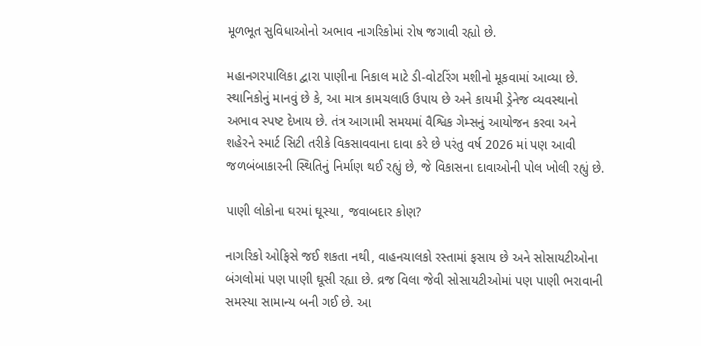મૂળભૂત સુવિધાઓનો અભાવ નાગરિકોમાં રોષ જગાવી રહ્યો છે.

મહાનગરપાલિકા દ્વારા પાણીના નિકાલ માટે ડી-વોટરિંગ મશીનો મૂકવામાં આવ્યા છે. સ્થાનિકોનું માનવું છે કે, આ માત્ર કામચલાઉ ઉપાય છે અને કાયમી ડ્રેનેજ વ્યવસ્થાનો અભાવ સ્પષ્ટ દેખાય છે. તંત્ર આગામી સમયમાં વૈશ્વિક ગેમ્સનું આયોજન કરવા અને શહેરને સ્માર્ટ સિટી તરીકે વિકસાવવાના દાવા કરે છે પરંતુ વર્ષ 2026 માં પણ આવી જળબંબાકારની સ્થિતિનું નિર્માણ થઈ રહ્યું છે, જે વિકાસના દાવાઓની પોલ ખોલી રહ્યું છે.

પાણી લોકોના ઘરમાં ઘૂસ્યા, જવાબદાર કોણ?

નાગરિકો ઓફિસે જઈ શકતા નથી, વાહનચાલકો રસ્તામાં ફસાય છે અને સોસાયટીઓના બંગલોમાં પણ પાણી ઘૂસી રહ્યા છે. વ્રજ વિલા જેવી સોસાયટીઓમાં પણ પાણી ભરાવાની સમસ્યા સામાન્ય બની ગઈ છે. આ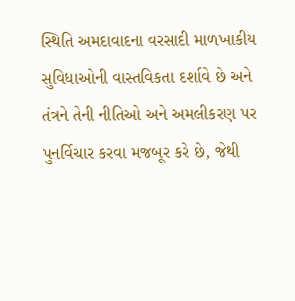સ્થિતિ અમદાવાદના વરસાદી માળખાકીય સુવિધાઓની વાસ્તવિકતા દર્શાવે છે અને તંત્રને તેની નીતિઓ અને અમલીકરણ પર પુનર્વિચાર કરવા મજબૂર કરે છે, જેથી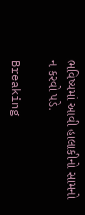ભવિષ્યમાં આવી હાલાકીનો સામનો ન કરવો પડે.

Breaking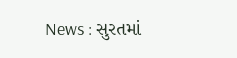News : સુરતમાં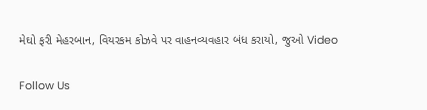મેઘો ફરી મેહરબાન, વિયરકમ કોઝવે પર વાહનવ્યવહાર બંધ કરાયો, જુઓ Video

Follow Us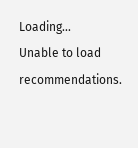Loading...
Unable to load recommendations.